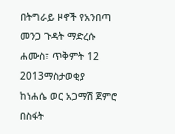በትግራይ ዞኖች የአንበጣ መንጋ ጉዳት ማድረሱ
ሐሙስ፣ ጥቅምት 12 2013ማስታወቂያ
ከነሐሴ ወር አጋማሽ ጀምሮ በስፋት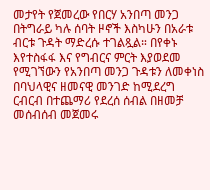መታየት የጀመረው የበርሃ አንበጣ መንጋ በትግራይ ካሉ ሰባት ዞኖች እስካሁን በአራቱ ብርቱ ጉዳት ማድረሱ ተገልጿል። በየቀኑ እየተስፋፋ እና የግብርና ምርት እያወደመ የሚገኘውን የአንበጣ መንጋ ጉዳቱን ለመቀነስ በባህላዊና ዘመናዊ መንገድ ከሚደረግ ርብርብ በተጨማሪ የደረሰ ሰብል በዘመቻ መሰብሰብ መጀመሩ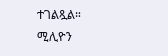ተገልጿል።
ሚሊዮን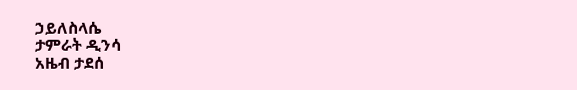ኃይለስላሴ
ታምራት ዲንሳ
አዜብ ታደሰ